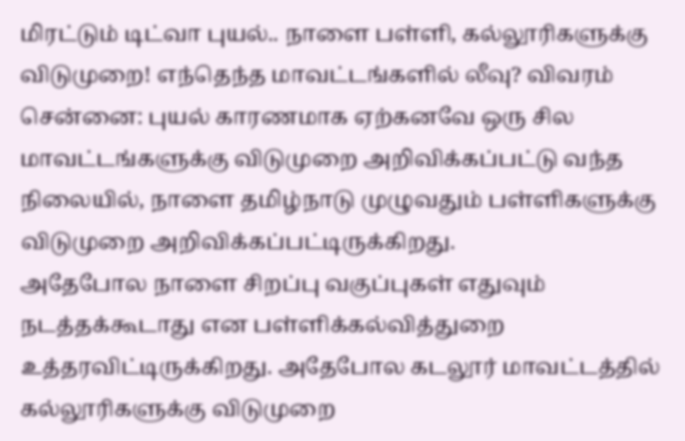மிரட்டும் டிட்வா புயல்.. நாளை பள்ளி, கல்லூரிகளுக்கு விடுமுறை! எந்தெந்த மாவட்டங்களில் லீவு? விவரம்
சென்னை: புயல் காரணமாக ஏற்கனவே ஒரு சில மாவட்டங்களுக்கு விடுமுறை அறிவிக்கப்பட்டு வந்த நிலையில், நாளை தமிழ்நாடு முழுவதும் பள்ளிகளுக்கு விடுமுறை அறிவிக்கப்பட்டிருக்கிறது.
அதேபோல நாளை சிறப்பு வகுப்புகள் எதுவும் நடத்தக்கூடாது என பள்ளிக்கல்வித்துறை உத்தரவிட்டிருக்கிறது. அதேபோல கடலூர் மாவட்டத்தில் கல்லூரிகளுக்கு விடுமுறை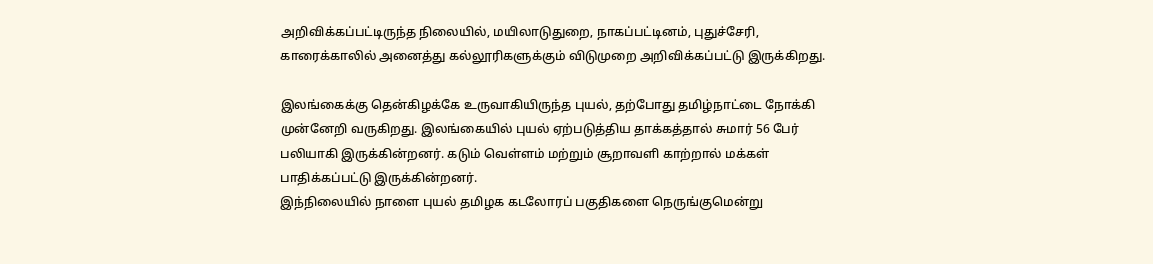அறிவிக்கப்பட்டிருந்த நிலையில், மயிலாடுதுறை, நாகப்பட்டினம், புதுச்சேரி, காரைக்காலில் அனைத்து கல்லூரிகளுக்கும் விடுமுறை அறிவிக்கப்பட்டு இருக்கிறது.

இலங்கைக்கு தென்கிழக்கே உருவாகியிருந்த புயல், தற்போது தமிழ்நாட்டை நோக்கி முன்னேறி வருகிறது. இலங்கையில் புயல் ஏற்படுத்திய தாக்கத்தால் சுமார் 56 பேர் பலியாகி இருக்கின்றனர். கடும் வெள்ளம் மற்றும் சூறாவளி காற்றால் மக்கள் பாதிக்கப்பட்டு இருக்கின்றனர்.
இந்நிலையில் நாளை புயல் தமிழக கடலோரப் பகுதிகளை நெருங்குமென்று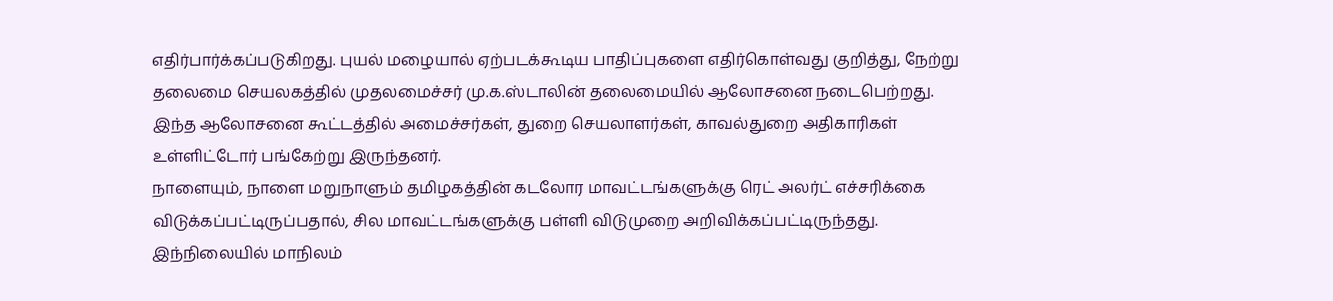எதிர்பார்க்கப்படுகிறது. புயல் மழையால் ஏற்படக்கூடிய பாதிப்புகளை எதிர்கொள்வது குறித்து, நேற்று தலைமை செயலகத்தில் முதலமைச்சர் மு.க.ஸ்டாலின் தலைமையில் ஆலோசனை நடைபெற்றது. இந்த ஆலோசனை கூட்டத்தில் அமைச்சர்கள், துறை செயலாளர்கள், காவல்துறை அதிகாரிகள் உள்ளிட்டோர் பங்கேற்று இருந்தனர்.
நாளையும், நாளை மறுநாளும் தமிழகத்தின் கடலோர மாவட்டங்களுக்கு ரெட் அலர்ட் எச்சரிக்கை விடுக்கப்பட்டிருப்பதால், சில மாவட்டங்களுக்கு பள்ளி விடுமுறை அறிவிக்கப்பட்டிருந்தது. இந்நிலையில் மாநிலம்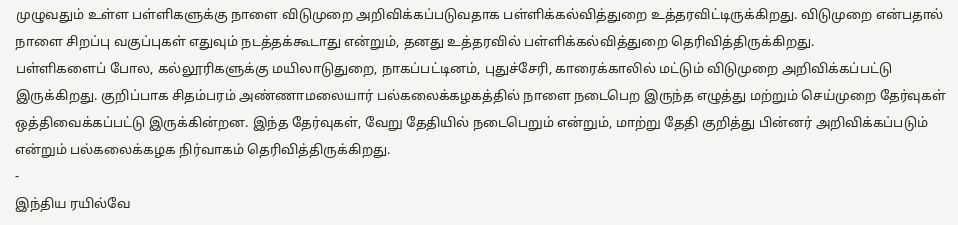முழுவதும் உள்ள பள்ளிகளுக்கு நாளை விடுமுறை அறிவிக்கப்படுவதாக பள்ளிக்கல்வித்துறை உத்தரவிட்டிருக்கிறது. விடுமுறை என்பதால் நாளை சிறப்பு வகுப்புகள் எதுவும் நடத்தக்கூடாது என்றும், தனது உத்தரவில் பள்ளிக்கல்வித்துறை தெரிவித்திருக்கிறது.
பள்ளிகளைப் போல, கல்லூரிகளுக்கு மயிலாடுதுறை, நாகப்பட்டினம், புதுச்சேரி, காரைக்காலில் மட்டும் விடுமுறை அறிவிக்கப்பட்டு இருக்கிறது. குறிப்பாக சிதம்பரம் அண்ணாமலையார் பல்கலைக்கழகத்தில் நாளை நடைபெற இருந்த எழுத்து மற்றும் செய்முறை தேர்வுகள் ஒத்திவைக்கப்பட்டு இருக்கின்றன. இந்த தேர்வுகள், வேறு தேதியில் நடைபெறும் என்றும், மாற்று தேதி குறித்து பின்னர் அறிவிக்கப்படும் என்றும் பல்கலைக்கழக நிர்வாகம் தெரிவித்திருக்கிறது.
-
இந்திய ரயில்வே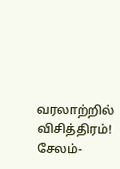வரலாற்றில் விசித்திரம்! சேலம்-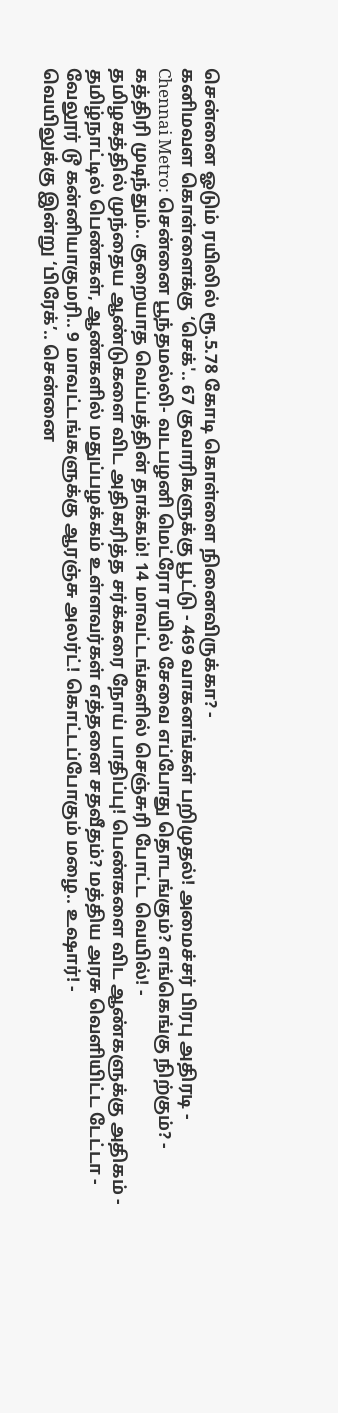சென்னை ஓடும் ரயிலில் ரூ.5.78 கோடி கொள்ளை நினைவிருக்கா? -
கனிமவள கொள்ளைக்கு ‘செக்'.. 67 குவாரிகளுக்கு பூட்டு - 469 வாகனங்கள் பறிமுதல்! அமைச்சர் பிரபு அதிரடி -
Chennai Metro: சென்னை பூந்தமல்லி- வடபழனி மெட்ரோ ரயில் சேவை எப்போது தொடங்கும்? எங்கெங்கு நிற்கும்? -
கத்திரி முடிந்தும்.. குறையாத வெப்பத்தின் தாக்கம்! 14 மாவட்டங்களில் செஞ்சுரி போட்ட வெயில்! -
தமிழகத்தில் முந்தைய ஆண்டுகளை விட அதிகரித்த சர்க்கரை நோய் பாதிப்பு! பெண்களை விட ஆண்களுக்கு அதிகம் -
தமிழ்நாட்டில் பெண்கள், ஆண்களில் மதுப்பழக்கம் உள்ளவர்கள் எத்தனை சதவீதம்? மத்திய அரசு வெளியிட்ட டேட்டா -
வேலூர் டூ கன்னியாகுமரி.. 9 மாவட்டங்களுக்கு ஆரஞ்சு அலர்ட்! கொட்டப்போகும் மழை.. உஷார்! -
வெயிலுக்கு இன்று ‘பிரேக்’.. சென்னை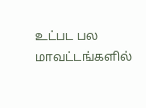உட்பட பல மாவட்டங்களில்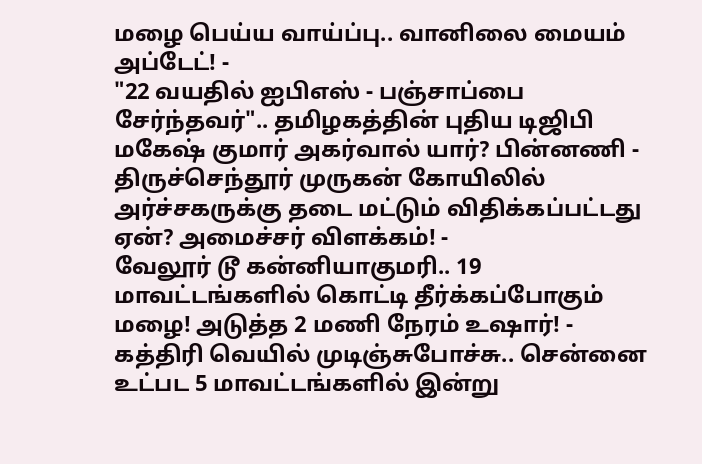மழை பெய்ய வாய்ப்பு.. வானிலை மையம் அப்டேட்! -
"22 வயதில் ஐபிஎஸ் - பஞ்சாப்பை சேர்ந்தவர்".. தமிழகத்தின் புதிய டிஜிபி மகேஷ் குமார் அகர்வால் யார்? பின்னணி -
திருச்செந்தூர் முருகன் கோயிலில் அர்ச்சகருக்கு தடை மட்டும் விதிக்கப்பட்டது ஏன்? அமைச்சர் விளக்கம்! -
வேலூர் டூ கன்னியாகுமரி.. 19 மாவட்டங்களில் கொட்டி தீர்க்கப்போகும் மழை! அடுத்த 2 மணி நேரம் உஷார்! -
கத்திரி வெயில் முடிஞ்சுபோச்சு.. சென்னை உட்பட 5 மாவட்டங்களில் இன்று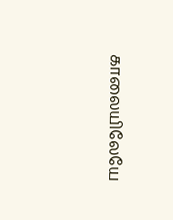காலையிலேயே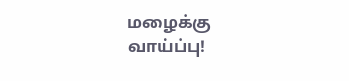மழைக்கு வாய்ப்பு!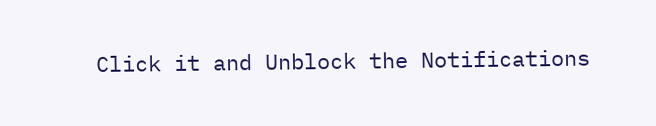Click it and Unblock the Notifications